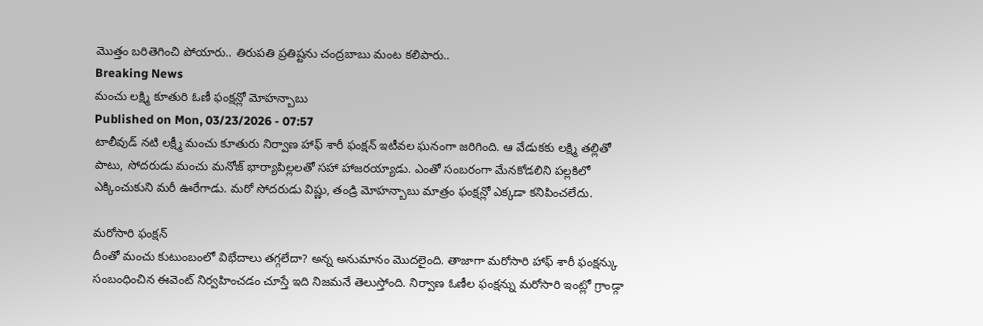మొత్తం బరితెగించి పోయారు.. తిరుపతి ప్రతిష్టను చంద్రబాబు మంట కలిపారు..
Breaking News
మంచు లక్ష్మి కూతురి ఓణీ ఫంక్షన్లో మోహన్బాబు
Published on Mon, 03/23/2026 - 07:57
టాలీవుడ్ నటి లక్ష్మీ మంచు కూతురు నిర్వాణ హాఫ్ శారీ ఫంక్షన్ ఇటీవల ఘనంగా జరిగింది. ఆ వేడుకకు లక్ష్మి తల్లితో పాటు, సోదరుడు మంచు మనోజ్ భార్యాపిల్లలతో సహా హాజరయ్యాడు. ఎంతో సంబరంగా మేనకోడలిని పల్లకిలో ఎక్కించుకుని మరీ ఊరేగాడు. మరో సోదరుడు విష్ణు, తండ్రి మోహన్బాబు మాత్రం ఫంక్షన్లో ఎక్కడా కనిపించలేదు.

మరోసారి ఫంక్షన్
దీంతో మంచు కుటుంబంలో విభేదాలు తగ్గలేదా? అన్న అనుమానం మొదలైంది. తాజాగా మరోసారి హాఫ్ శారీ ఫంక్షన్కు సంబంధించిన ఈవెంట్ నిర్వహించడం చూస్తే ఇది నిజమనే తెలుస్తోంది. నిర్వాణ ఓణీల ఫంక్షన్ను మరోసారి ఇంట్లో గ్రాండ్గా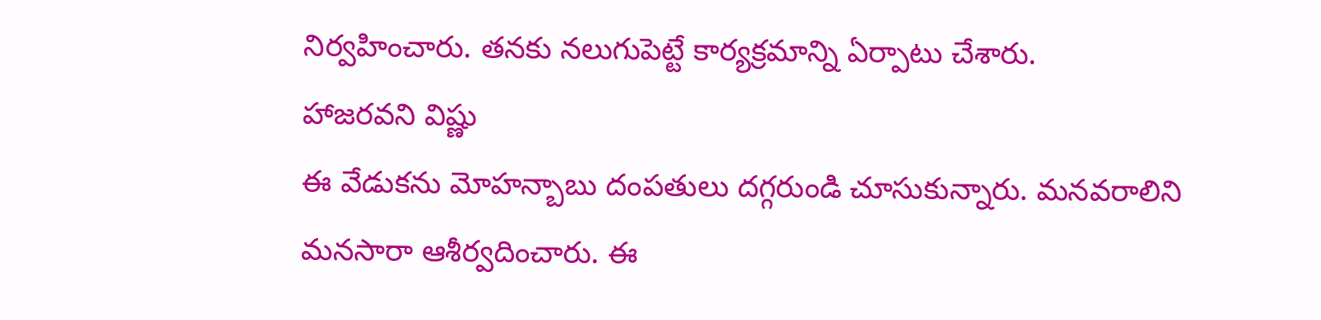నిర్వహించారు. తనకు నలుగుపెట్టే కార్యక్రమాన్ని ఏర్పాటు చేశారు.
హాజరవని విష్ణు
ఈ వేడుకను మోహన్బాబు దంపతులు దగ్గరుండి చూసుకున్నారు. మనవరాలిని మనసారా ఆశీర్వదించారు. ఈ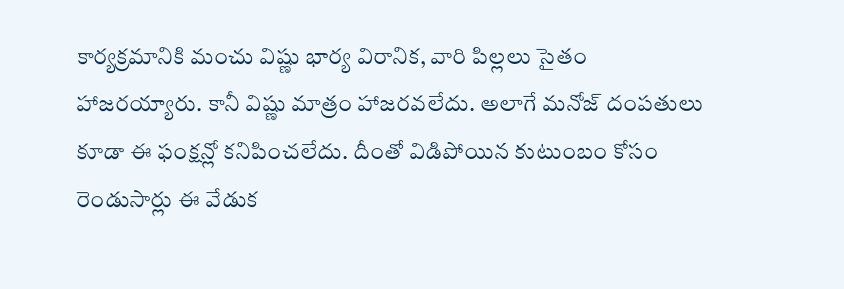కార్యక్రమానికి మంచు విష్ణు భార్య విరానిక, వారి పిల్లలు సైతం హాజరయ్యారు. కానీ విష్ణు మాత్రం హాజరవలేదు. అలాగే మనోజ్ దంపతులు కూడా ఈ ఫంక్షన్లో కనిపించలేదు. దీంతో విడిపోయిన కుటుంబం కోసం రెండుసార్లు ఈ వేడుక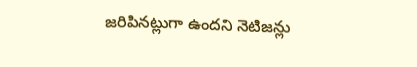జరిపినట్లుగా ఉందని నెటిజన్లు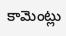కామెంట్లు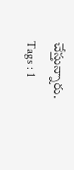చేస్తున్నారు.
Tags : 1